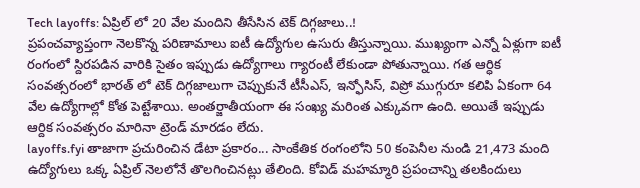Tech layoffs: ఏప్రిల్ లో 20 వేల మందిని తీసేసిన టెక్ దిగ్గజాలు..!
ప్రపంచవ్యాప్తంగా నెలకొన్న పరిణామాలు ఐటీ ఉద్యోగుల ఉసురు తీస్తున్నాయి. ముఖ్యంగా ఎన్నో ఏళ్లుగా ఐటీ రంగంలో స్దిరపడిన వారికి సైతం ఇప్పుడు ఉద్యోగాలు గ్యారంటీ లేకుండా పోతున్నాయి. గత ఆర్ధిక సంవత్సరంలో భారత్ లో టెక్ దిగ్గజాలుగా చెప్పుకునే టీసీఎస్, ఇన్ఫోసిస్, విప్రో ముగ్గురూ కలిపి ఏకంగా 64 వేల ఉద్యోగాల్లో కోత పెట్టేశాయి. అంతర్జాతీయంగా ఈ సంఖ్య మరింత ఎక్కువగా ఉంది. అయితే ఇప్పుడు ఆర్దిక సంవత్సరం మారినా ట్రెండ్ మారడం లేదు.
layoffs.fyi తాజాగా ప్రచురించిన డేటా ప్రకారం... సాంకేతిక రంగంలోని 50 కంపెనీల నుండి 21,473 మంది ఉద్యోగులు ఒక్క ఏప్రిల్ నెలలోనే తొలగించినట్లు తేలింది. కోవిడ్ మహమ్మారి ప్రపంచాన్ని తలకిందులు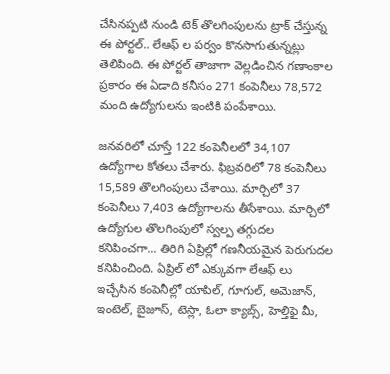చేసినప్పటి నుండి టెక్ తొలగింపులను ట్రాక్ చేస్తున్న ఈ పోర్టల్.. లేఆఫ్ ల పర్వం కొనసాగుతున్నట్లు తెలిపింది. ఈ పోర్టల్ తాజాగా వెల్లడించిన గణాంకాల ప్రకారం ఈ ఏడాది కనీసం 271 కంపెనీలు 78,572 మంది ఉద్యోగులను ఇంటికి పంపేశాయి.

జనవరిలో చూస్తే 122 కంపెనీలలో 34,107 ఉద్యోగాల కోతలు చేశారు. ఫిబ్రవరిలో 78 కంపెనీలు 15,589 తొలగింపులు చేశాయి. మార్చిలో 37 కంపెనీలు 7,403 ఉద్యోగాలను తీసేశాయి. మార్చిలో ఉద్యోగుల తొలగింపులో స్వల్ప తగ్గుదల కనిపించగా... తిరిగి ఏప్రిల్లో గణనీయమైన పెరుగుదల కనిపించింది. ఏప్రిల్ లో ఎక్కువగా లేఆఫ్ లు ఇచ్చేసిన కంపెనీల్లో యాపిల్, గూగుల్, అమెజాన్, ఇంటెల్, బైజూస్, టెస్లా, ఓలా క్యాబ్స్, హెల్తిఫై మీ,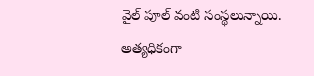వైల్ పూల్ వంటి సంస్థలున్నాయి.
అత్యధికంగా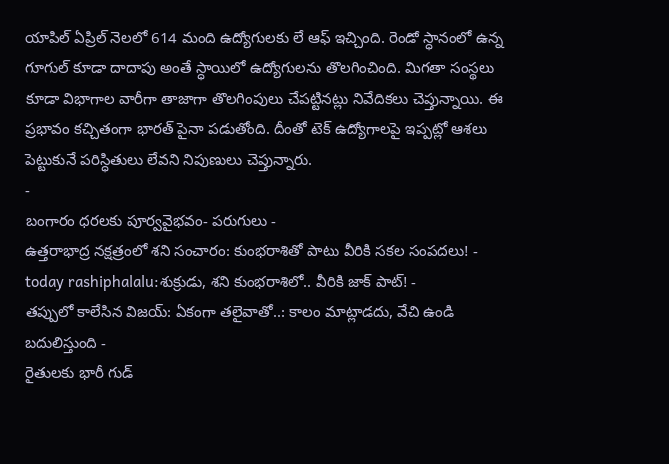యాపిల్ ఏప్రిల్ నెలలో 614 మంది ఉద్యోగులకు లే ఆఫ్ ఇచ్చింది. రెండో స్ధానంలో ఉన్న గూగుల్ కూడా దాదాపు అంతే స్ధాయిలో ఉద్యోగులను తొలగించింది. మిగతా సంస్థలు కూడా విభాగాల వారీగా తాజాగా తొలగింపులు చేపట్టినట్లు నివేదికలు చెప్తున్నాయి. ఈ ప్రభావం కచ్చితంగా భారత్ పైనా పడుతోంది. దీంతో టెక్ ఉద్యోగాలపై ఇప్పట్లో ఆశలు పెట్టుకునే పరిస్ధితులు లేవని నిపుణులు చెప్తున్నారు.
-
బంగారం ధరలకు పూర్వవైభవం- పరుగులు -
ఉత్తరాభాద్ర నక్షత్రంలో శని సంచారం: కుంభరాశితో పాటు వీరికి సకల సంపదలు! -
today rashiphalalu:శుక్రుడు, శని కుంభరాశిలో.. వీరికి జాక్ పాట్! -
తప్పులో కాలేసిన విజయ్: ఏకంగా తలైవాతో..: కాలం మాట్లాడదు, వేచి ఉండి బదులిస్తుంది -
రైతులకు భారీ గుడ్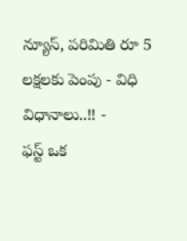న్యూస్, పరిమితి రూ 5 లక్షలకు పెంపు - విధి విధానాలు..!! -
ఫస్ట్ ఒక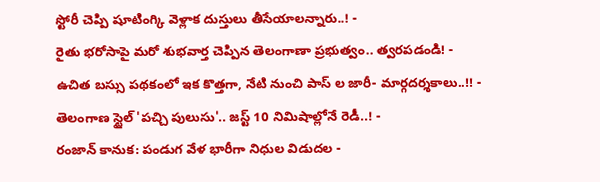స్టోరీ చెప్పి షూటింగ్కి వెళ్లాక దుస్తులు తీసేయాలన్నారు..! -
రైతు భరోసాపై మరో శుభవార్త చెప్పిన తెలంగాణా ప్రభుత్వం.. త్వరపడండి! -
ఉచిత బస్సు పథకంలో ఇక కొత్తగా, నేటి నుంచి పాస్ ల జారీ- మార్గదర్శకాలు..!! -
తెలంగాణ స్టైల్ 'పచ్చి పులుసు'.. జస్ట్ 10 నిమిషాల్లోనే రెడీ..! -
రంజాన్ కానుక: పండుగ వేళ భారీగా నిధుల విడుదల -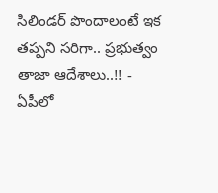సిలిండర్ పొందాలంటే ఇక తప్పని సరిగా.. ప్రభుత్వం తాజా ఆదేశాలు..!! -
ఏపీలో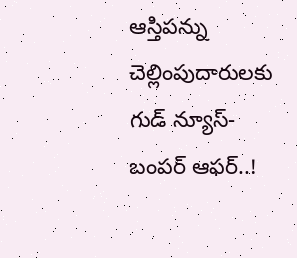ఆస్తిపన్ను చెల్లింపుదారులకు గుడ్ న్యూస్-బంపర్ ఆఫర్..!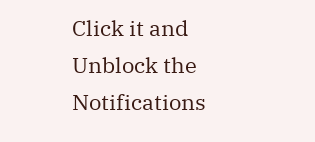Click it and Unblock the Notifications